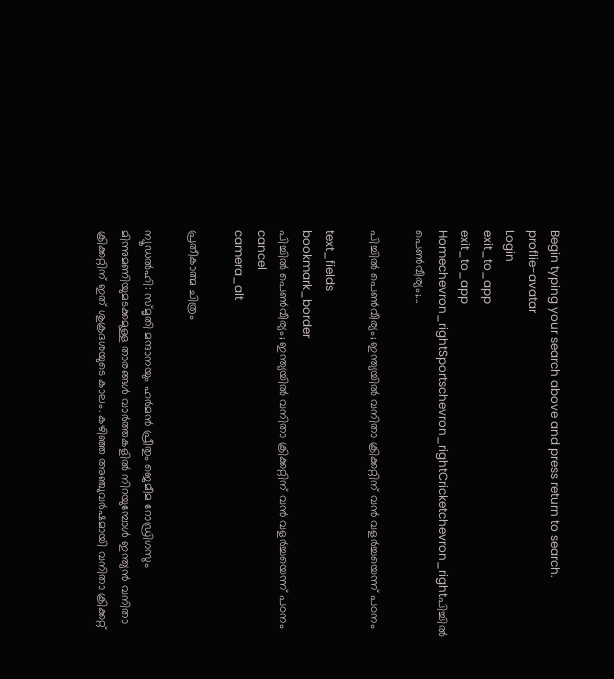Begin typing your search above and press return to search.
proflie-avatar
Login
exit_to_app
exit_to_app
Homechevron_rightSportschevron_rightCricketchevron_rightപിച്ചിൽ പെൺവീര്യം;...

പിച്ചിൽ പെൺവീര്യം; ഇന്ത്യയിൽ വനിതാ ക്രിക്കറ്റിന് വൻ വളർച്ചയെന്ന് പഠനം

text_fields
bookmark_border
പിച്ചിൽ പെൺവീര്യം; ഇന്ത്യയിൽ വനിതാ ക്രിക്കറ്റിന് വൻ വളർച്ചയെന്ന് പഠനം
cancel
camera_alt

പ്രതീകാത്മ ചിത്രം

ന്യൂഡൽഹി: സ്മൃതി മന്ദാനയും ഹർമൻ പ്രീതും ജെമീമ റോഡ്രിഗസും മിന്നുമണിയുമടക്കമുള്ള താരങ്ങൾ വാർത്തകളിൽ നിറയുമ്പോൾ ഇന്ത്യൻ വനിതാ ക്രിക്കറ്റിന് ഇത് ശുക്രദശയുടെ കാലം. കഴിഞ്ഞ അഞ്ചുവർഷമായി വനിതാ ക്രിക്കറ്റ്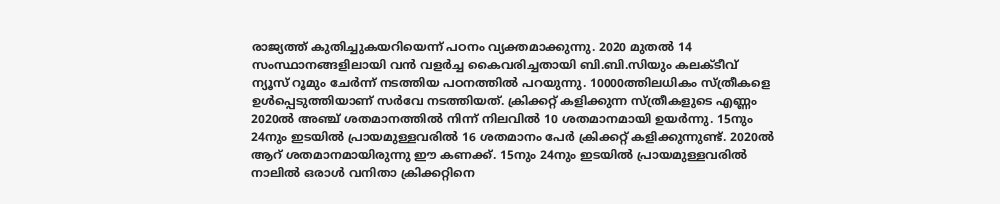രാജ്യത്ത് കുതിച്ചുകയറിയെന്ന് പഠനം വ്യക്തമാക്കുന്നു. 2020 മുതൽ 14 സംസ്ഥാനങ്ങളിലായി വൻ വളർച്ച കൈവരിച്ചതായി ബി.ബി.സിയും കലക്ടീവ് ന്യൂസ് റൂമും ചേർന്ന് നടത്തിയ പഠനത്തിൽ പറയുന്നു. 10000ത്തിലധികം സ്ത്രീകളെ ഉൾപ്പെടുത്തിയാണ് സർവേ നടത്തിയത്. ക്രിക്കറ്റ് കളിക്കുന്ന സ്ത്രീകളുടെ എണ്ണം 2020ൽ അഞ്ച് ശതമാനത്തിൽ നിന്ന് നിലവിൽ 10 ശതമാനമായി ഉയർന്നു. 15നും 24നും ഇടയിൽ പ്രായമുള്ളവരിൽ 16 ശതമാനം പേർ ക്രിക്കറ്റ് കളിക്കുന്നുണ്ട്. 2020ൽ ആറ് ശതമാനമായിരുന്നു ഈ കണക്ക്. 15നും 24നും ഇടയിൽ പ്രായമുള്ളവരിൽ നാലിൽ ഒരാൾ വനിതാ ക്രിക്കറ്റിനെ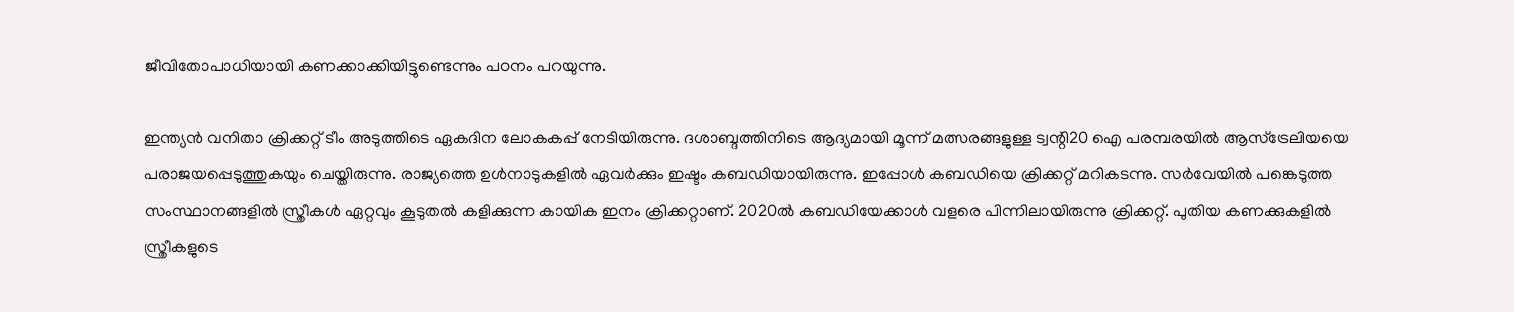ജീവിതോപാധിയായി കണക്കാക്കിയിട്ടുണ്ടെന്നും പഠനം പറയുന്നു.

ഇന്ത്യൻ വനിതാ ക്രിക്കറ്റ് ടീം അടുത്തിടെ ഏകദിന ലോകകപ്പ് നേടിയിരുന്നു. ദശാബ്ദത്തിനിടെ ആദ്യമായി മൂന്ന് മത്സരങ്ങളുള്ള ട്വന്റി20 ഐ പരമ്പരയിൽ ആസ്ട്രേലിയയെ പരാജയപ്പെടുത്തുകയും ചെയ്തിരുന്നു. രാജ്യത്തെ ഉൾനാടുകളിൽ ഏവർക്കും ഇഷ്ടം കബഡിയായിരുന്നു. ഇപ്പോൾ കബഡിയെ ക്രിക്കറ്റ് മറികടന്നു. സർവേയിൽ പങ്കെടുത്ത സംസ്ഥാനങ്ങളിൽ സ്ത്രീകൾ ഏറ്റവും കൂടുതൽ കളിക്കുന്ന കായിക ഇനം ക്രിക്കറ്റാണ്. 2020ൽ കബഡിയേക്കാൾ വളരെ പിന്നിലായിരുന്നു ക്രിക്കറ്റ്. പുതിയ കണക്കുകളിൽ സ്ത്രീകളുടെ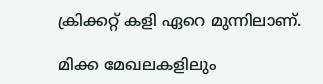ക്രിക്കറ്റ് കളി ഏറെ മുന്നിലാണ്.

മിക്ക മേഖലകളിലും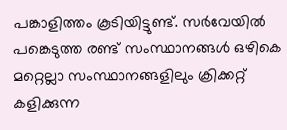പങ്കാളിത്തം കൂടിയിട്ടുണ്ട്. സർവേയിൽ പങ്കെടുത്ത രണ്ട് സംസ്ഥാനങ്ങൾ ഒഴികെ മറ്റെല്ലാ സംസ്ഥാനങ്ങളിലും ക്രിക്കറ്റ് കളിക്കുന്ന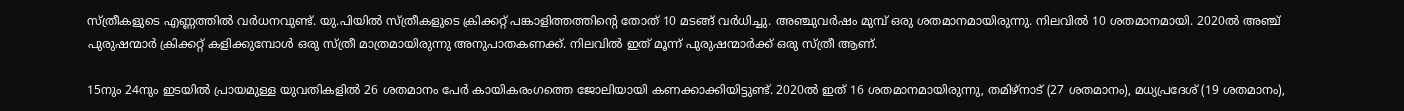സ്ത്രീകളുടെ എണ്ണത്തിൽ വർധനവുണ്ട്. യു.പിയിൽ സ്ത്രീകളുടെ ക്രിക്കറ്റ് പങ്കാളിത്തത്തിന്റെ തോത് 10 മടങ്ങ് വർധിച്ചു. അഞ്ചുവർഷം മുമ്പ് ഒരു ശതമാനമായിരുന്നു. നിലവിൽ 10 ശതമാനമായി. 2020ൽ അഞ്ച് പുരുഷന്മാർ ക്രിക്കറ്റ് കളിക്കുമ്പോൾ ഒരു സ്ത്രീ മാത്രമായിരുന്നു അനുപാതകണക്ക്. നിലവിൽ ഇത് മൂന്ന് പുരുഷന്മാർക്ക് ഒരു സ്ത്രീ ആണ്.

15നും 24നും ഇടയിൽ പ്രായമുള്ള യുവതികളിൽ 26 ശതമാനം പേർ കായികരംഗത്തെ ജോലിയായി കണക്കാക്കിയിട്ടുണ്ട്. 2020ൽ ഇത് 16 ശതമാനമായിരുന്നു, തമിഴ്‌നാട് (27 ശതമാനം), മധ്യപ്രദേശ് (19 ശതമാനം),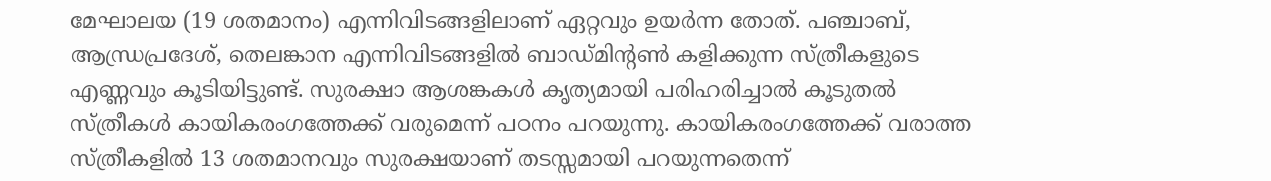മേഘാലയ (19 ശതമാനം) എന്നിവിടങ്ങളിലാണ് ഏറ്റവും ഉയർന്ന തോത്. പഞ്ചാബ്, ആന്ധ്രപ്രദേശ്, തെലങ്കാന എന്നിവിടങ്ങളിൽ ബാഡ്മിന്റൺ കളിക്കുന്ന സ്ത്രീകളുടെ എണ്ണവും കൂടിയിട്ടുണ്ട്. സുരക്ഷാ ആശങ്കകൾ കൃത്യമായി പരിഹരിച്ചാൽ കൂടുതൽ സ്ത്രീകൾ കായികരംഗത്തേക്ക് വരുമെന്ന് പഠനം പറയുന്നു. കായികരംഗത്തേക്ക് വരാത്ത സ്ത്രീകളിൽ 13 ശതമാനവും സുരക്ഷയാണ് തടസ്സമായി പറയുന്നതെന്ന്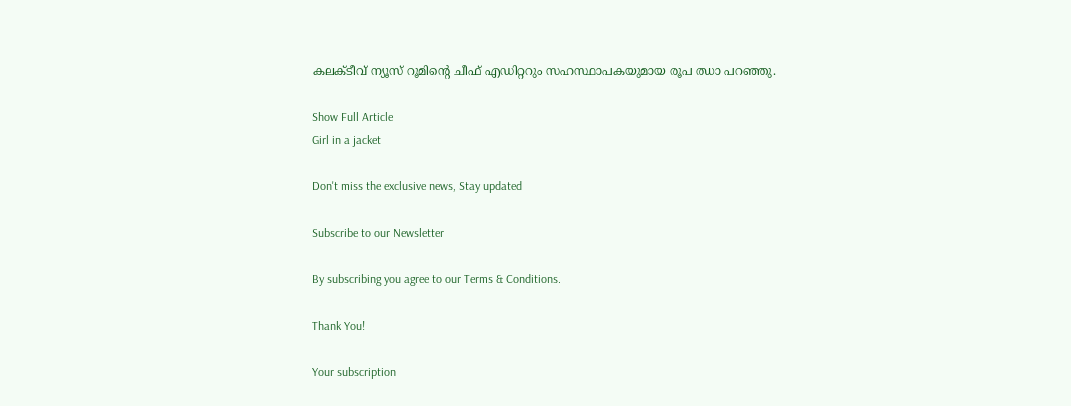കലക്ടീവ് ന്യൂസ് റൂമിന്റെ ചീഫ് എഡിറ്ററും സഹസ്ഥാപകയുമായ രൂപ ഝാ പറഞ്ഞു.

Show Full Article
Girl in a jacket

Don't miss the exclusive news, Stay updated

Subscribe to our Newsletter

By subscribing you agree to our Terms & Conditions.

Thank You!

Your subscription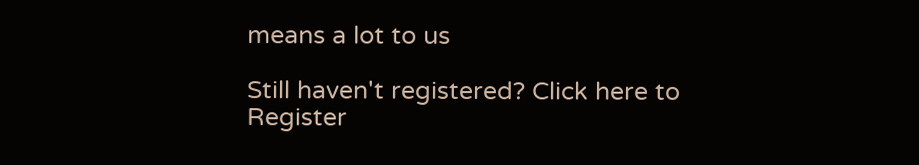means a lot to us

Still haven't registered? Click here to Register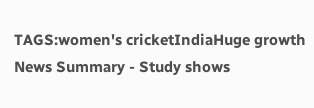TAGS:women's cricketIndiaHuge growth
News Summary - Study shows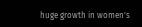huge growth in women's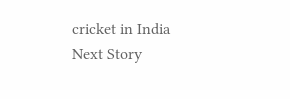cricket in India
Next Story